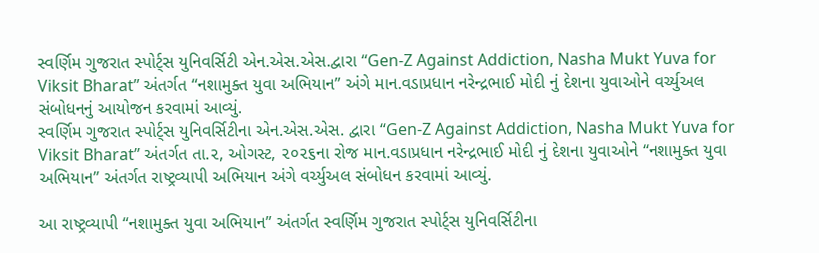સ્વર્ણિમ ગુજરાત સ્પોર્ટ્સ યુનિવર્સિટી એન.એસ.એસ.દ્વારા “Gen-Z Against Addiction, Nasha Mukt Yuva for Viksit Bharat” અંતર્ગત “નશામુક્ત યુવા અભિયાન” અંગે માન.વડાપ્રધાન નરેન્દ્રભાઈ મોદી નું દેશના યુવાઓને વર્ચ્યુઅલ સંબોધનનું આયોજન કરવામાં આવ્યું.
સ્વર્ણિમ ગુજરાત સ્પોર્ટ્સ યુનિવર્સિટીના એન.એસ.એસ. દ્વારા “Gen-Z Against Addiction, Nasha Mukt Yuva for Viksit Bharat” અંતર્ગત તા.૨, ઓગસ્ટ, ૨૦૨૬ના રોજ માન.વડાપ્રધાન નરેન્દ્રભાઈ મોદી નું દેશના યુવાઓને “નશામુક્ત યુવા અભિયાન” અંતર્ગત રાષ્ટ્રવ્યાપી અભિયાન અંગે વર્ચ્યુઅલ સંબોધન કરવામાં આવ્યું.

આ રાષ્ટ્રવ્યાપી “નશામુક્ત યુવા અભિયાન” અંતર્ગત સ્વર્ણિમ ગુજરાત સ્પોર્ટ્સ યુનિવર્સિટીના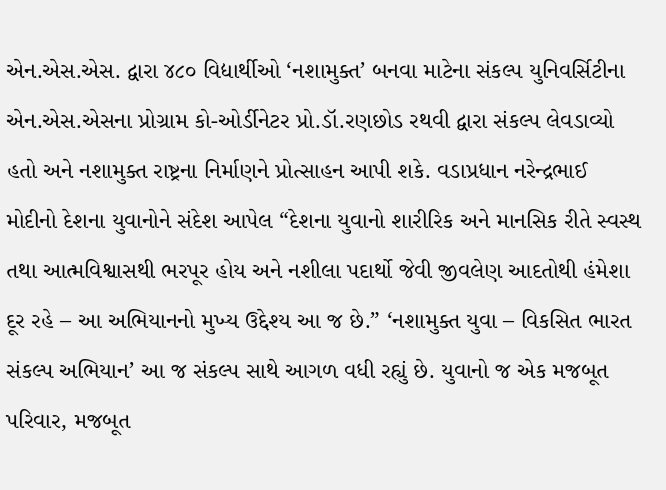એન.એસ.એસ. દ્વારા ૪૮૦ વિદ્યાર્થીઓ ‘નશામુક્ત’ બનવા માટેના સંકલ્પ યુનિવર્સિટીના એન.એસ.એસના પ્રોગ્રામ કો-ઓર્ડીનેટર પ્રો.ડૉ.રણછોડ રથવી દ્વારા સંકલ્પ લેવડાવ્યો હતો અને નશામુક્ત રાષ્ટ્રના નિર્માણને પ્રોત્સાહન આપી શકે. વડાપ્રધાન નરેન્દ્રભાઈ મોદીનો દેશના યુવાનોને સંદેશ આપેલ “દેશના યુવાનો શારીરિક અને માનસિક રીતે સ્વસ્થ તથા આત્મવિશ્વાસથી ભરપૂર હોય અને નશીલા પદાર્થો જેવી જીવલેણ આદતોથી હંમેશા દૂર રહે – આ અભિયાનનો મુખ્ય ઉદ્દેશ્ય આ જ છે.” ‘નશામુક્ત યુવા – વિકસિત ભારત સંકલ્પ અભિયાન’ આ જ સંકલ્પ સાથે આગળ વધી રહ્યું છે. યુવાનો જ એક મજબૂત પરિવાર, મજબૂત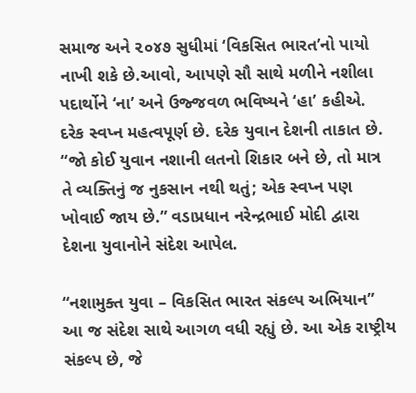સમાજ અને ૨૦૪૭ સુધીમાં ‘વિકસિત ભારત’નો પાયો નાખી શકે છે.આવો, આપણે સૌ સાથે મળીને નશીલા પદાર્થોને ‘ના’ અને ઉજ્જવળ ભવિષ્યને ‘હા’ કહીએ. દરેક સ્વપ્ન મહત્વપૂર્ણ છે. દરેક યુવાન દેશની તાકાત છે. “જો કોઈ યુવાન નશાની લતનો શિકાર બને છે, તો માત્ર તે વ્યક્તિનું જ નુકસાન નથી થતું; એક સ્વપ્ન પણ ખોવાઈ જાય છે.” વડાપ્રધાન નરેન્દ્રભાઈ મોદી દ્વારા દેશના યુવાનોને સંદેશ આપેલ.

“નશામુક્ત યુવા – વિકસિત ભારત સંકલ્પ અભિયાન” આ જ સંદેશ સાથે આગળ વધી રહ્યું છે. આ એક રાષ્ટ્રીય સંકલ્પ છે, જે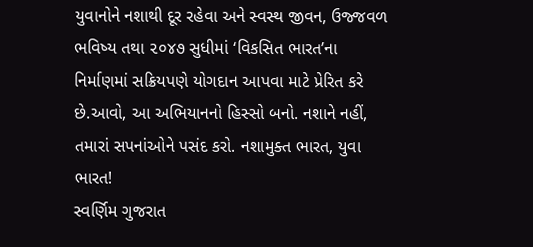યુવાનોને નશાથી દૂર રહેવા અને સ્વસ્થ જીવન, ઉજ્જવળ ભવિષ્ય તથા ૨૦૪૭ સુધીમાં ‘વિકસિત ભારત’ના નિર્માણમાં સક્રિયપણે યોગદાન આપવા માટે પ્રેરિત કરે છે.આવો, આ અભિયાનનો હિસ્સો બનો. નશાને નહીં, તમારાં સપનાંઓને પસંદ કરો. નશામુક્ત ભારત, યુવા ભારત!
સ્વર્ણિમ ગુજરાત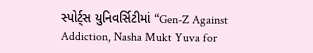સ્પોર્ટ્સ યુનિવર્સિટીમાં “Gen-Z Against Addiction, Nasha Mukt Yuva for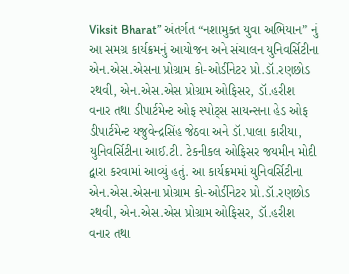Viksit Bharat” અંતર્ગત “નશામુક્ત યુવા અભિયાન” નું આ સમગ્ર કાર્યક્રમનું આયોજન અને સંચાલન યુનિવર્સિટીના એન.એસ.એસના પ્રોગ્રામ કો-ઓર્ડીનેટર પ્રો.ડૉ.રણછોડ રથવી, એન.એસ.એસ પ્રોગ્રામ ઓફિસર, ડૉ.હરીશ વનાર તથા ડીપાર્ટમેન્ટ ઓફ સ્પોટ્સ સાયન્સના હેડ ઓફ ડીપાર્ટમેન્ટ યજુવેન્દ્રસિંહ જેઠવા અને ડૉ.પાલા કારીયા, યુનિવર્સિટીના આઈ.ટી. ટેકનીકલ ઓફિસર જયમીન મોદી દ્વારા કરવામાં આવ્યું હતું. આ કાર્યક્રમમાં યુનિવર્સિટીના એન.એસ.એસના પ્રોગ્રામ કો-ઓર્ડીનેટર પ્રો.ડૉ.રણછોડ રથવી, એન.એસ.એસ પ્રોગ્રામ ઓફિસર, ડૉ.હરીશ વનાર તથા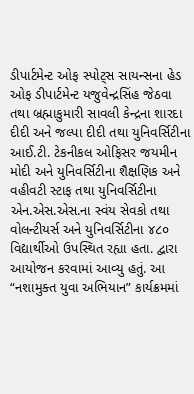ડીપાર્ટમેન્ટ ઓફ સ્પોટ્સ સાયન્સના હેડ ઓફ ડીપાર્ટમેન્ટ યજુવેન્દ્રસિંહ જેઠવા તથા બ્રહ્માકુમારી સાવલી કેન્દ્રના શારદા દીદી અને જલ્પા દીદી તથા યુનિવર્સિટીના આઈ.ટી. ટેકનીકલ ઓફિસર જયમીન મોદી અને યુનિવર્સિટીના શૈક્ષણિક અને વહીવટી સ્ટાફ તથા યુનિવર્સિટીના એન.એસ.એસ.ના સ્વંય સેવકો તથા વોલન્ટીયર્સ અને યુનિવર્સિટીના ૪૮૦ વિદ્યાર્થીઓ ઉપસ્થિત રહ્યા હતા. દ્વારા આયોજન કરવામાં આવ્યુ હતું. આ “નશામુક્ત યુવા અભિયાન” કાર્યક્રમમાં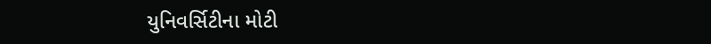યુનિવર્સિટીના મોટી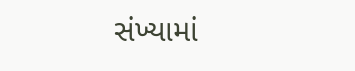સંખ્યામાં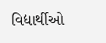વિદ્યાર્થીઓ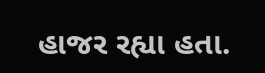હાજર રહ્યા હતા.